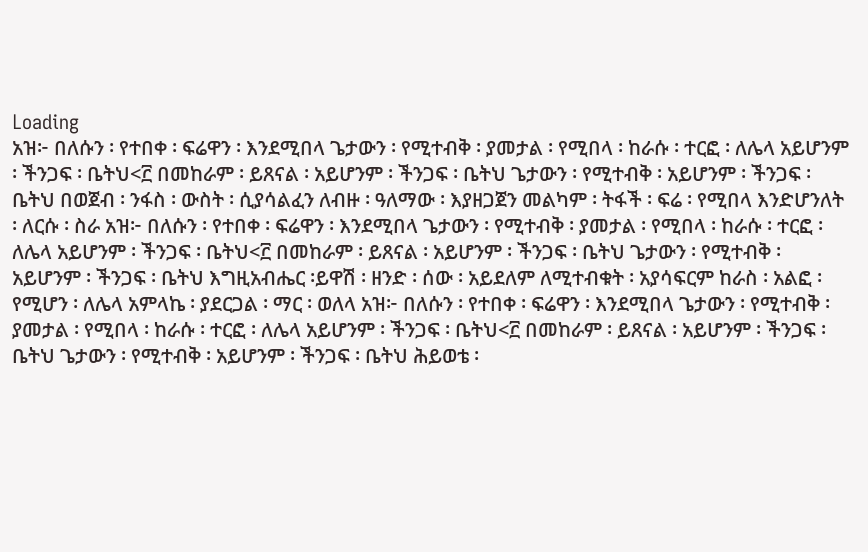Loading
አዝ፦ በለሱን ፡ የተበቀ ፡ ፍሬዋን ፡ እንደሚበላ ጌታውን ፡ የሚተብቅ ፡ ያመታል ፡ የሚበላ ፡ ከራሱ ፡ ተርፎ ፡ ለሌላ አይሆንም ፡ ችንጋፍ ፡ ቤትህ<፫ በመከራም ፡ ይጸናል ፡ አይሆንም ፡ ችንጋፍ ፡ ቤትህ ጌታውን ፡ የሚተብቅ ፡ አይሆንም ፡ ችንጋፍ ፡ ቤትህ በወጀብ ፡ ንፋስ ፡ ውስት ፡ ሲያሳልፈን ለብዙ ፡ ዓለማው ፡ እያዘጋጀን መልካም ፡ ትፋች ፡ ፍሬ ፡ የሚበላ እንድሆንለት ፡ ለርሱ ፡ ስራ አዝ፦ በለሱን ፡ የተበቀ ፡ ፍሬዋን ፡ እንደሚበላ ጌታውን ፡ የሚተብቅ ፡ ያመታል ፡ የሚበላ ፡ ከራሱ ፡ ተርፎ ፡ ለሌላ አይሆንም ፡ ችንጋፍ ፡ ቤትህ<፫ በመከራም ፡ ይጸናል ፡ አይሆንም ፡ ችንጋፍ ፡ ቤትህ ጌታውን ፡ የሚተብቅ ፡ አይሆንም ፡ ችንጋፍ ፡ ቤትህ እግዚአብሔር ፡ይዋሽ ፡ ዘንድ ፡ ሰው ፡ አይደለም ለሚተብቁት ፡ አያሳፍርም ከራስ ፡ አልፎ ፡ የሚሆን ፡ ለሌላ አምላኬ ፡ ያደርጋል ፡ ማር ፡ ወለላ አዝ፦ በለሱን ፡ የተበቀ ፡ ፍሬዋን ፡ እንደሚበላ ጌታውን ፡ የሚተብቅ ፡ ያመታል ፡ የሚበላ ፡ ከራሱ ፡ ተርፎ ፡ ለሌላ አይሆንም ፡ ችንጋፍ ፡ ቤትህ<፫ በመከራም ፡ ይጸናል ፡ አይሆንም ፡ ችንጋፍ ፡ ቤትህ ጌታውን ፡ የሚተብቅ ፡ አይሆንም ፡ ችንጋፍ ፡ ቤትህ ሕይወቴ ፡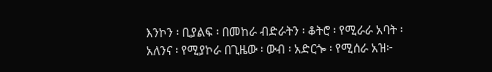እንኮን ፡ ቢያልፍ ፡ በመከራ ብድራትን ፡ ቆትሮ ፡ የሚራራ አባት ፡ አለንና ፡ የሚያኮራ በጊዜው ፡ ውብ ፡ አድርጐ ፡ የሚሰራ አዝ፦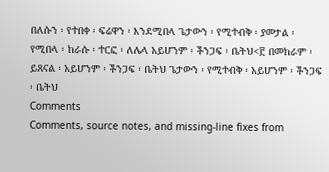በለሱን ፡ የተበቀ ፡ ፍሬዋን ፡ እንደሚበላ ጌታውን ፡ የሚተብቅ ፡ ያመታል ፡ የሚበላ ፡ ከራሱ ፡ ተርፎ ፡ ለሌላ አይሆንም ፡ ችንጋፍ ፡ ቤትህ<፫ በመከራም ፡ ይጸናል ፡ አይሆንም ፡ ችንጋፍ ፡ ቤትህ ጌታውን ፡ የሚተብቅ ፡ አይሆንም ፡ ችንጋፍ ፡ ቤትህ
Comments
Comments, source notes, and missing-line fixes from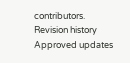contributors.
Revision history
Approved updates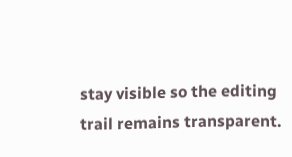stay visible so the editing trail remains transparent.